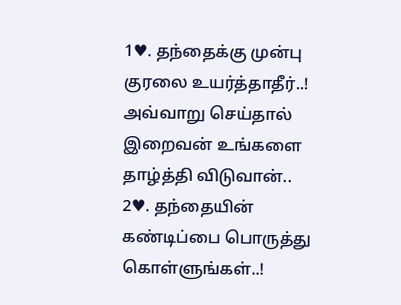1♥. தந்தைக்கு முன்பு குரலை உயர்த்தாதீர்..!
அவ்வாறு செய்தால் இறைவன் உங்களை தாழ்த்தி விடுவான்..
2♥. தந்தையின் கண்டிப்பை பொருத்து கொள்ளுங்கள்..!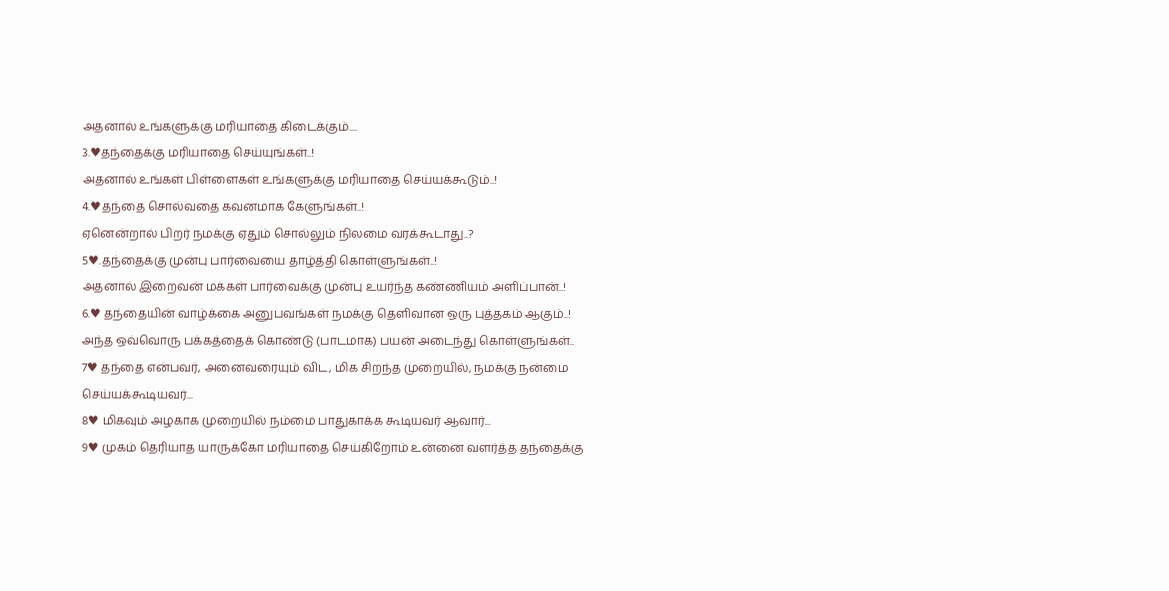அதனால் உங்களுக்கு மரியாதை கிடைக்கும்....
3.♥தந்தைக்கு மரியாதை செய்யுங்கள்..!
அதனால் உங்கள் பிள்ளைகள் உங்களுக்கு மரியாதை செய்யக்கூடும்..!
4.♥தந்தை சொல்வதை கவனமாக கேளுங்கள்..!
ஏனென்றால் பிறர் நமக்கு ஏதும் சொல்லும் நிலமை வரக்கூடாது..?
5♥.தந்தைக்கு முன்பு பார்வையை தாழ்த்தி கொள்ளுங்கள்..!
அதனால் இறைவன் மக்கள் பார்வைக்கு முன்பு உயர்ந்த கண்ணியம் அளிப்பான்..!
6.♥ தந்தையின் வாழ்க்கை அனுபவங்கள் நமக்கு தெளிவான ஒரு புத்தகம் ஆகும்..!
அந்த ஒவ்வொரு பக்கத்தைக் கொண்டு (பாடமாக) பயன் அடைந்து கொள்ளுங்கள்..
7♥ தந்தை என்பவர், அனைவரையும் விட, மிக சிறந்த முறையில், நமக்கு நன்மை செய்யக்கூடியவர்...
8♥ மிகவும் அழகாக முறையில் நம்மை பாதுகாக்க கூடியவர் ஆவார்...
9♥ முகம் தெரியாத யாருக்கோ மரியாதை செய்கிறோம் உன்னை வளர்த்த தந்தைக்கு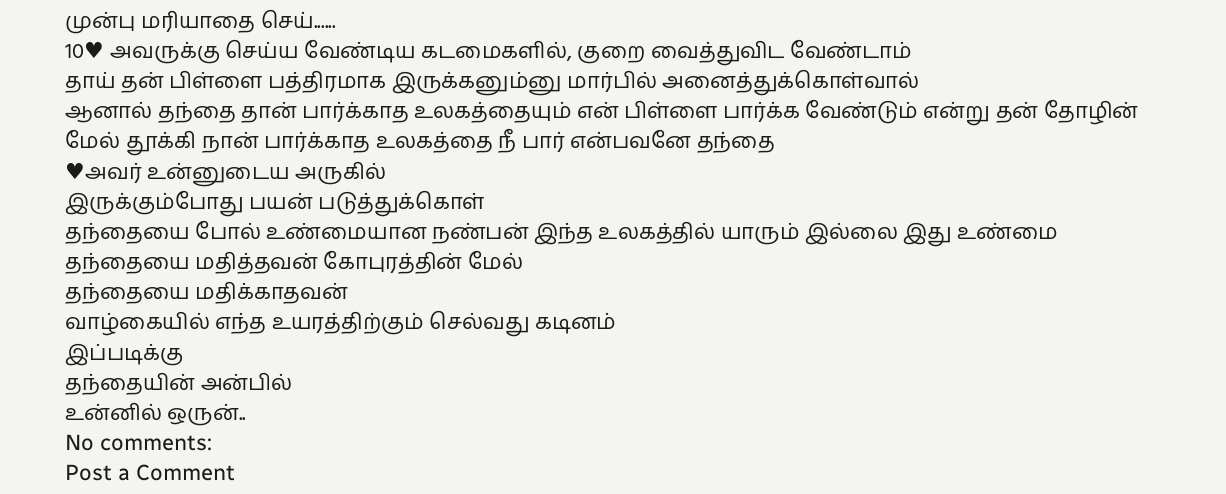முன்பு மரியாதை செய்......
10♥ அவருக்கு செய்ய வேண்டிய கடமைகளில், குறை வைத்துவிட வேண்டாம்
தாய் தன் பிள்ளை பத்திரமாக இருக்கனும்னு மார்பில் அனைத்துக்கொள்வால்
ஆனால் தந்தை தான் பார்க்காத உலகத்தையும் என் பிள்ளை பார்க்க வேண்டும் என்று தன் தோழின் மேல் தூக்கி நான் பார்க்காத உலகத்தை நீ பார் என்பவனே தந்தை
♥அவர் உன்னுடைய அருகில்
இருக்கும்போது பயன் படுத்துக்கொள்
தந்தையை போல் உண்மையான நண்பன் இந்த உலகத்தில் யாரும் இல்லை இது உண்மை
தந்தையை மதித்தவன் கோபுரத்தின் மேல்
தந்தையை மதிக்காதவன்
வாழ்கையில் எந்த உயரத்திற்கும் செல்வது கடினம்
இப்படிக்கு
தந்தையின் அன்பில்
உன்னில் ஒருன்..
No comments:
Post a Comment